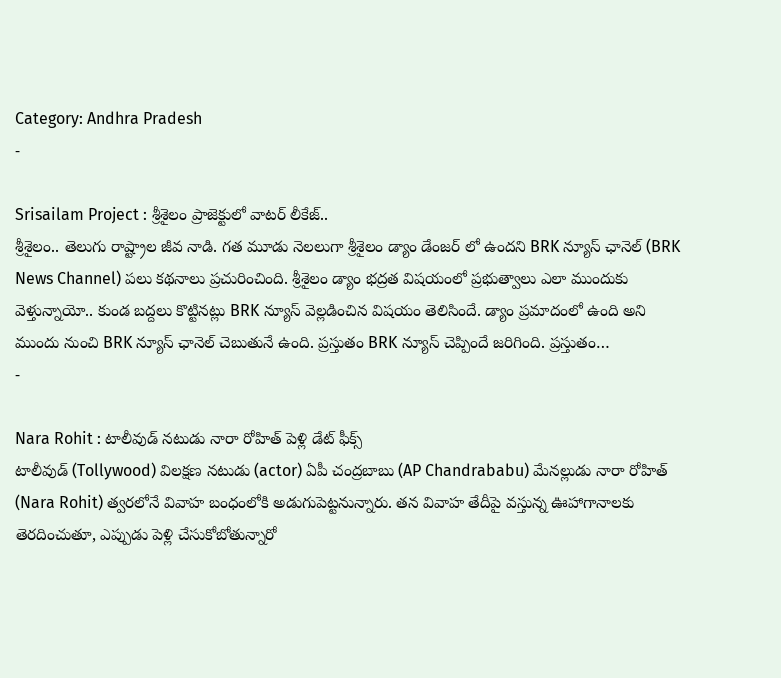Category: Andhra Pradesh
-

Srisailam Project : శ్రీశైలం ప్రాజెక్టులో వాటర్ లీకేజ్..
శ్రీశైలం.. తెలుగు రాష్ట్రాల జీవ నాడి. గత మూడు నెలలుగా శ్రీశైలం డ్యాం డేంజర్ లో ఉందని BRK న్యూస్ ఛానెల్ (BRK News Channel) పలు కథనాలు ప్రచురించింది. శ్రీశైలం డ్యాం భద్రత విషయంలో ప్రభుత్వాలు ఎలా ముందుకు వెళ్తున్నాయో.. కుండ బద్దలు కొట్టినట్లు BRK న్యూస్ వెల్లడించిన విషయం తెలిసిందే. డ్యాం ప్రమాదంలో ఉంది అని ముందు నుంచి BRK న్యూస్ ఛానెల్ చెబుతునే ఉంది. ప్రస్తుతం BRK న్యూస్ చెప్పిందే జరిగింది. ప్రస్తుతం…
-

Nara Rohit : టాలీవుడ్ నటుడు నారా రోహిత్ పెళ్లి డేట్ ఫీక్స్
టాలీవుడ్ (Tollywood) విలక్షణ నటుడు (actor) ఏపీ చంద్రబాబు (AP Chandrababu) మేనల్లుడు నారా రోహిత్ (Nara Rohit) త్వరలోనే వివాహ బంధంలోకి అడుగుపెట్టనున్నారు. తన వివాహ తేదీపై వస్తున్న ఊహాగానాలకు తెరదించుతూ, ఎప్పుడు పెళ్లి చేసుకోబోతున్నారో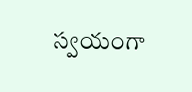స్వయంగా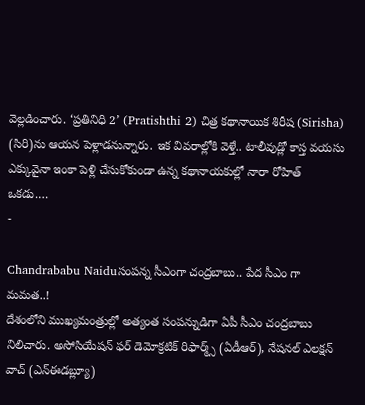వెల్లడించారు. ‘ప్రతినిధి 2’ (Pratishthi 2) చిత్ర కథానాయిక శిరీష (Sirisha) (సిరి)ను ఆయన పెళ్లాడనున్నారు. ఇక వివరాల్లోకి వెళ్తే.. టాలీవుడ్లో కాస్త వయసు ఎక్కువైనా ఇంకా పెళ్లి చేసుకోకుండా ఉన్న కథానాయకుల్లో నారా రోహిత్ ఒకడు.…
-

Chandrababu Naiduసంపన్న సీఎంగా చంద్రబాబు.. పేద సీఎం గా మమత..!
దేశంలోని ముఖ్యమంత్రుల్లో అత్యంత సంపన్నుడిగా ఏపీ సీఎం చంద్రబాబు నిలిచారు. అసోసియేషన్ ఫర్ డెమోక్రటిక్ రిఫార్మ్స్ (ఏడీఆర్), నేషనల్ ఎలక్షన్ వాచ్ (ఎన్ఈడబ్ల్యూ)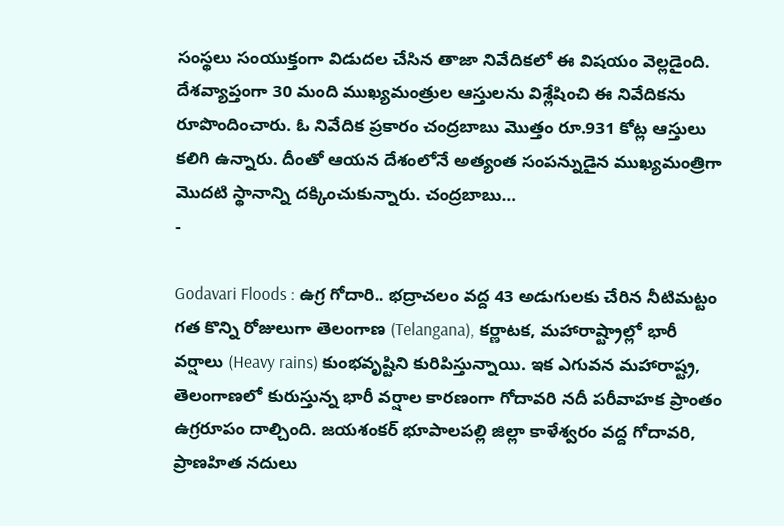సంస్థలు సంయుక్తంగా విడుదల చేసిన తాజా నివేదికలో ఈ విషయం వెల్లడైంది. దేశవ్యాప్తంగా 30 మంది ముఖ్యమంత్రుల ఆస్తులను విశ్లేషించి ఈ నివేదికను రూపొందించారు. ఓ నివేదిక ప్రకారం చంద్రబాబు మొత్తం రూ.931 కోట్ల ఆస్తులు కలిగి ఉన్నారు. దీంతో ఆయన దేశంలోనే అత్యంత సంపన్నుడైన ముఖ్యమంత్రిగా మొదటి స్థానాన్ని దక్కించుకున్నారు. చంద్రబాబు…
-

Godavari Floods : ఉగ్ర గోదారి.. భద్రాచలం వద్ద 43 అడుగులకు చేరిన నీటిమట్టం
గత కొన్ని రోజులుగా తెలంగాణ (Telangana), కర్ణాటక, మహారాష్ట్రాల్లో భారీ వర్షాలు (Heavy rains) కుంభవృష్టిని కురిపిస్తున్నాయి. ఇక ఎగువన మహారాష్ట్ర, తెలంగాణలో కురుస్తున్న భారీ వర్షాల కారణంగా గోదావరి నదీ పరీవాహక ప్రాంతం ఉగ్రరూపం దాల్చింది. జయశంకర్ భూపాలపల్లి జిల్లా కాళేశ్వరం వద్ద గోదావరి, ప్రాణహిత నదులు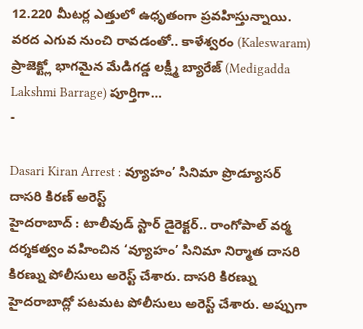12.220 మీటర్ల ఎత్తులో ఉధృతంగా ప్రవహిస్తున్నాయి. వరద ఎగువ నుంచి రావడంతో.. కాళేశ్వరం (Kaleswaram) ప్రాజెక్ట్లో భాగమైన మేడిగడ్డ లక్ష్మీ బ్యారేజ్ (Medigadda Lakshmi Barrage) పూర్తిగా…
-

Dasari Kiran Arrest : వ్యూహం’ సినిమా ప్రొడ్యూసర్ దాసరి కిరణ్ అరెస్ట్
హైదరాబాద్ : టాలీవుడ్ స్టార్ డైరెక్టర్.. రాంగోపాల్ వర్మ దర్శకత్వం వహించిన ‘వ్యూహం’ సినిమా నిర్మాత దాసరి కిరణ్ను పోలీసులు అరెస్ట్ చేశారు. దాసరి కిరణ్ను హైదరాబాద్లో పటమట పోలీసులు అరెస్ట్ చేశారు. అప్పుగా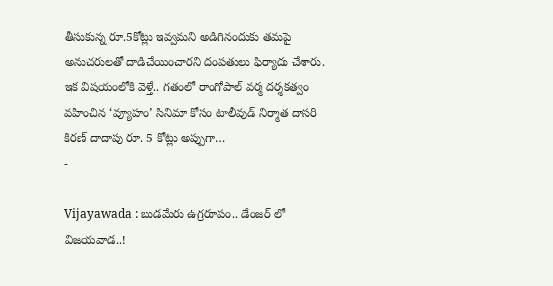తీసుకున్న రూ.5కోట్లు ఇవ్వమని అడిగినందుకు తమపై అనుచరులతో దాడిచేయించారని దంపతులు ఫిర్యాదు చేశారు. ఇక విషయంలోకి వెళ్తే.. గతంలో రాంగోపాల్ వర్మ దర్శకత్వం వహించిన ‘వ్యూహం’ సినిమా కోసం టాలీవుడ్ నిర్మాత దాసరి కిరణ్ దాదాపు రూ. 5 కోట్లు అప్పుగా…
-

Vijayawada : బుడమేరు ఉగ్రరూపం.. డేంజర్ లో విజయవాడ..!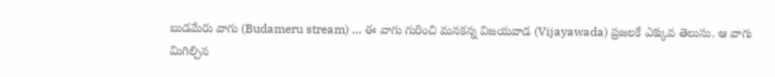బుడమేరు వాగు (Budameru stream) … ఈ వాగు గురించి మనకన్న విజయవాడ (Vijayawada) ప్రజలకే ఎక్కువ తెలుసు. ఆ వాగు మిగిల్చిన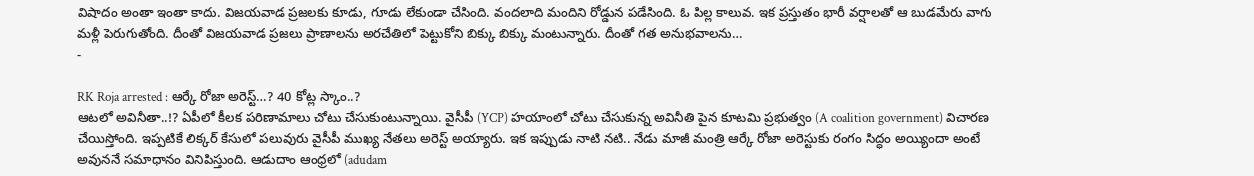విషాదం అంతా ఇంతా కాదు. విజయవాడ ప్రజలకు కూడు, గూడు లేకుండా చేసింది. వందలాది మందిని రోడ్డున పడేసింది. ఓ పిల్ల కాలువ. ఇక ప్రస్తుతం భారీ వర్షాలతో ఆ బుడమేరు వాగు మళ్లీ పెరుగుతోంది. దీంతో విజయవాడ ప్రజలు ప్రాణాలను అరచేతిలో పెట్టుకోని బిక్కు బిక్కు మంటున్నారు. దీంతో గత అనుభవాలను…
-

RK Roja arrested : ఆర్కే రోజా అరెస్ట్…? 40 కోట్ల స్కాం..?
ఆటలో అవినీతా..!? ఏపీలో కీలక పరిణామాలు చోటు చేసుకుంటున్నాయి. వైసీపీ (YCP) హయాంలో చోటు చేసుకున్న అవినీతి పైన కూటమి ప్రభుత్వం (A coalition government) విచారణ చేయిస్తోంది. ఇప్పటికే లిక్కర్ కేసులో పలువురు వైసీపీ ముఖ్య నేతలు అరెస్ట్ అయ్యారు. ఇక ఇప్పుడు నాటి నటి.. నేడు మాజీ మంత్రి ఆర్కే రోజా అరెస్టుకు రంగం సిద్ధం అయ్యిందా అంటే అవుననే సమాధానం వినిపిస్తుంది. ఆడుదాం ఆంధ్రలో (adudam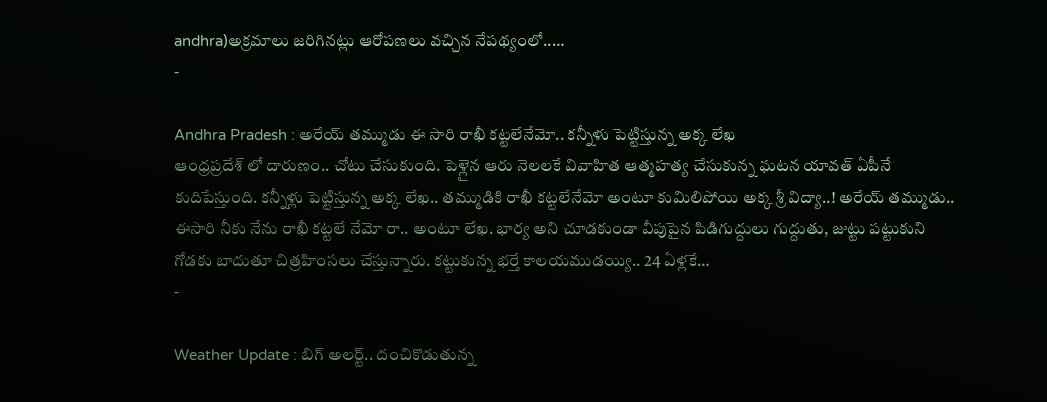andhra)అక్రమాలు జరిగినట్లు ఆరోపణలు వచ్చిన నేపథ్యంలో..…
-

Andhra Pradesh : అరేయ్ తమ్ముడు ఈ సారి రాఖీ కట్టలేనేమో.. కన్నీళు పెట్టిస్తున్న అక్క లేఖ
ఆంధ్రప్రదేశ్ లో దారుణం.. చోటు చేసుకుంది. పెళ్లైన ఆరు నెలలకే వివాహిత ఆత్మహత్య చేసుకున్న ఘటన యావత్ ఏపీనే కుదిపేస్తుంది. కన్నీళ్లు పెట్టిస్తున్న అక్క లేఖ.. తమ్ముడికి రాఖీ కట్టలేనేమో అంటూ కుమిలిపోయి అక్క శ్రీ విద్యా..! అరేయ్ తమ్ముడు.. ఈసారి నీకు నేను రాఖీ కట్టలే నేమో రా.. అంటూ లేఖ. భార్య అని చూడకుండా వీపుపైన పిడిగుద్దులు గుద్దుతు, జుట్టు పట్టుకుని గోడకు బాదుతూ చిత్రహింసలు చేస్తున్నారు. కట్టుకున్న భర్తే కాలయముడయ్యి.. 24 ఏళ్లకే…
-

Weather Update : బిగ్ అలర్ట్.. దంచికొడుతున్న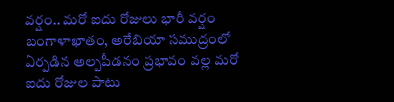వర్షం.. మరో ఐదు రోజులు భారీ వర్షం
బంగాళాఖాతం, అరేబియా సముద్రంలో ఏర్పడిన అల్పపీడనం ప్రభావం వల్ల మరో ఐదు రోజుల పాటు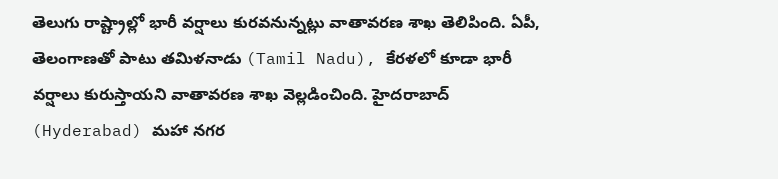తెలుగు రాష్ట్రాల్లో భారీ వర్షాలు కురవనున్నట్లు వాతావరణ శాఖ తెలిపింది. ఏపీ, తెలంగాణతో పాటు తమిళనాడు (Tamil Nadu), కేరళలో కూడా భారీ వర్షాలు కురుస్తాయని వాతావరణ శాఖ వెల్లడించింది. హైదరాబాద్ (Hyderabad) మహా నగర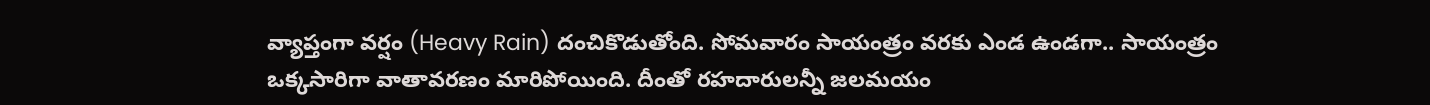వ్యాప్తంగా వర్షం (Heavy Rain) దంచికొడుతోంది. సోమవారం సాయంత్రం వరకు ఎండ ఉండగా.. సాయంత్రం ఒక్కసారిగా వాతావరణం మారిపోయింది. దీంతో రహదారులన్నీ జలమయం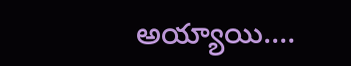అయ్యాయి.…